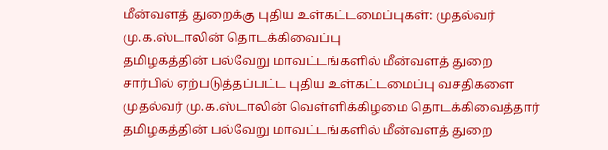மீன்வளத் துறைக்கு புதிய உள்கட்டமைப்புகள்: முதல்வர் மு.க.ஸ்டாலின் தொடக்கிவைப்பு
தமிழகத்தின் பல்வேறு மாவட்டங்களில் மீன்வளத் துறை சார்பில் ஏற்படுத்தப்பட்ட புதிய உள்கட்டமைப்பு வசதிகளை முதல்வர் மு.க.ஸ்டாலின் வெள்ளிக்கிழமை தொடக்கிவைத்தார்
தமிழகத்தின் பல்வேறு மாவட்டங்களில் மீன்வளத் துறை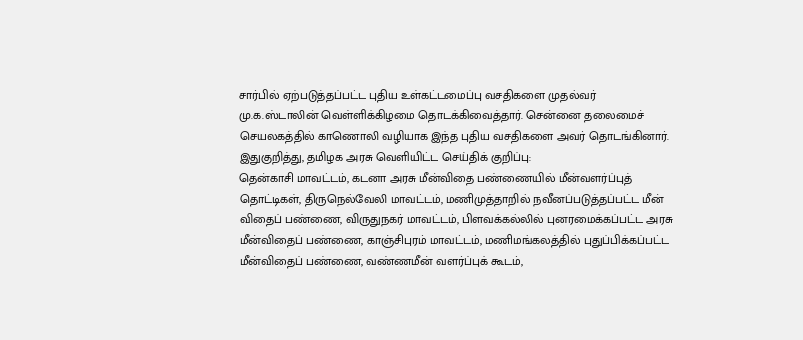சார்பில் ஏற்படுத்தப்பட்ட புதிய உள்கட்டமைப்பு வசதிகளை முதல்வர் மு.க.ஸ்டாலின் வெள்ளிக்கிழமை தொடக்கிவைத்தார். சென்னை தலைமைச் செயலகத்தில் காணொலி வழியாக இந்த புதிய வசதிகளை அவர் தொடங்கினார்.
இதுகுறித்து, தமிழக அரசு வெளியிட்ட செய்திக் குறிப்பு:
தென்காசி மாவட்டம், கடனா அரசு மீன்விதை பண்ணையில் மீன்வளர்ப்புத் தொட்டிகள், திருநெல்வேலி மாவட்டம், மணிமுத்தாறில் நவீனப்படுத்தப்பட்ட மீன் விதைப் பண்ணை, விருதுநகர் மாவட்டம், பிளவக்கல்லில் புனரமைக்கப்பட்ட அரசு மீன்விதைப் பண்ணை, காஞ்சிபுரம் மாவட்டம், மணிமங்கலத்தில் புதுப்பிக்கப்பட்ட மீன்விதைப் பண்ணை, வண்ணமீன் வளர்ப்புக் கூடம்,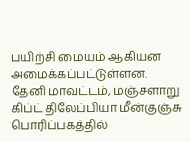பயிற்சி மையம் ஆகியன அமைக்கப்பட்டுள்ளன.
தேனி மாவட்டம், மஞ்சளாறு கிப்ட் திலேப்பியா மீன்குஞ்சு பொரிப்பகத்தில்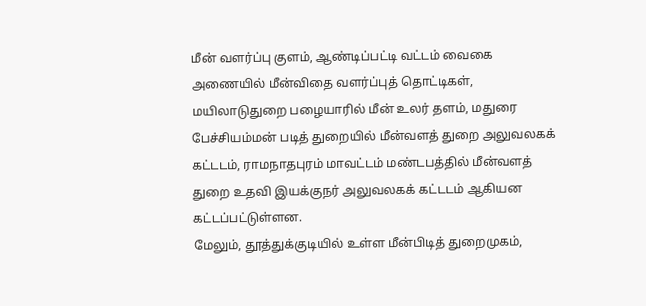மீன் வளர்ப்பு குளம், ஆண்டிப்பட்டி வட்டம் வைகை அணையில் மீன்விதை வளர்ப்புத் தொட்டிகள், மயிலாடுதுறை பழையாரில் மீன் உலர் தளம், மதுரை பேச்சியம்மன் படித் துறையில் மீன்வளத் துறை அலுவலகக் கட்டடம், ராமநாதபுரம் மாவட்டம் மண்டபத்தில் மீன்வளத் துறை உதவி இயக்குநர் அலுவலகக் கட்டடம் ஆகியன கட்டப்பட்டுள்ளன.
மேலும், தூத்துக்குடியில் உள்ள மீன்பிடித் துறைமுகம்,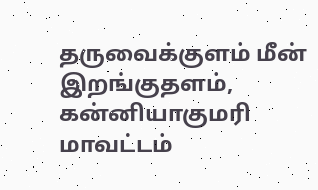தருவைக்குளம் மீன் இறங்குதளம், கன்னியாகுமரி மாவட்டம்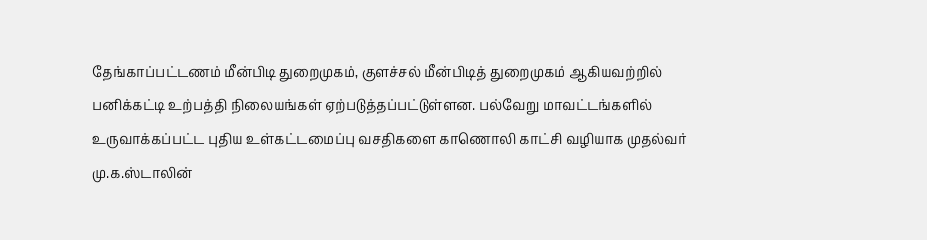தேங்காப்பட்டணம் மீன்பிடி துறைமுகம், குளச்சல் மீன்பிடித் துறைமுகம் ஆகியவற்றில் பனிக்கட்டி உற்பத்தி நிலையங்கள் ஏற்படுத்தப்பட்டுள்ளன. பல்வேறு மாவட்டங்களில் உருவாக்கப்பட்ட புதிய உள்கட்டமைப்பு வசதிகளை காணொலி காட்சி வழியாக முதல்வர் மு.க.ஸ்டாலின்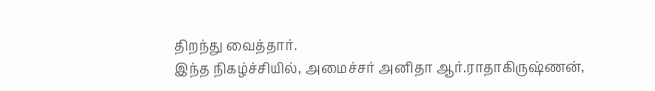திறந்து வைத்தார்.
இந்த நிகழ்ச்சியில், அமைச்சர் அனிதா ஆர்.ராதாகிருஷ்ணன்,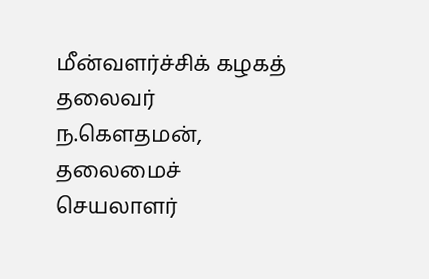மீன்வளர்ச்சிக் கழகத் தலைவர் ந.கெளதமன், தலைமைச் செயலாளர்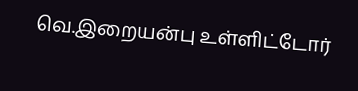வெ.இறையன்பு உள்ளிட்டோர்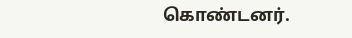கொண்டனர்.